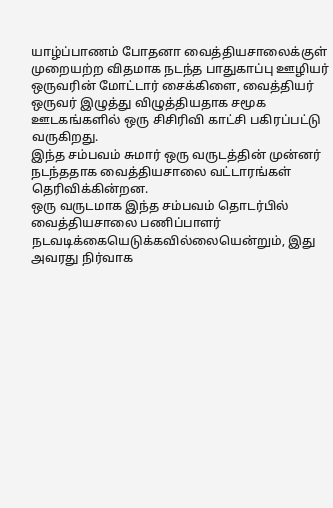யாழ்ப்பாணம் போதனா வைத்தியசாலைக்குள் முறையற்ற விதமாக நடந்த பாதுகாப்பு ஊழியர் ஒருவரின் மோட்டார் சைக்கிளை, வைத்தியர் ஒருவர் இழுத்து விழுத்தியதாக சமூக ஊடகங்களில் ஒரு சிசிரிவி காட்சி பகிரப்பட்டு வருகிறது.
இந்த சம்பவம் சுமார் ஒரு வருடத்தின் முன்னர் நடந்ததாக வைத்தியசாலை வட்டாரங்கள் தெரிவிக்கின்றன.
ஒரு வருடமாக இந்த சம்பவம் தொடர்பில் வைத்தியசாலை பணிப்பாளர் நடவடிக்கையெடுக்கவில்லையென்றும், இது அவரது நிர்வாக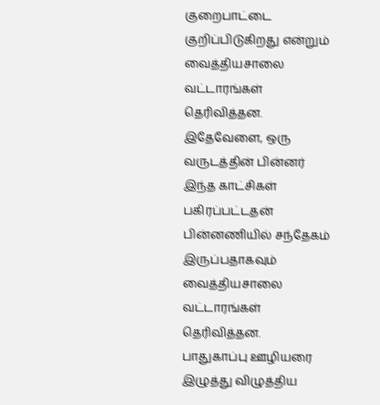குறைபாட்டை குறிப்பிடுகிறது என்றும் வைத்தியசாலை வட்டாரங்கள் தெரிவித்தன.
இதேவேளை, ஒரு வருடத்தின் பின்னர் இந்த காட்சிகள் பகிரப்பட்டதன் பின்னணியில் சந்தேகம் இருப்பதாகவும் வைத்தியசாலை வட்டாரங்கள் தெரிவித்தன.
பாதுகாப்பு ஊழியரை இழுத்து விழுத்திய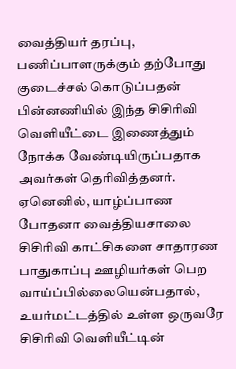வைத்தியர் தரப்பு, பணிப்பாளருக்கும் தற்போது குடைச்சல் கொடுப்பதன் பின்னணியில் இந்த சிசிரிவி வெளியீட்டை இணைத்தும் நோக்க வேண்டியிருப்பதாக அவர்கள் தெரிவித்தனர். ஏனெனில், யாழ்ப்பாண போதனா வைத்தியசாலை சிசிரிவி காட்சிகளை சாதாரண பாதுகாப்பு ஊழியர்கள் பெற வாய்ப்பில்லையென்பதால், உயர்மட்டத்தில் உள்ள ஒருவரே சிசிரிவி வெளியீட்டின்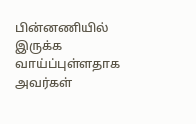பின்னணியில் இருக்க வாய்ப்புள்ளதாக அவர்கள்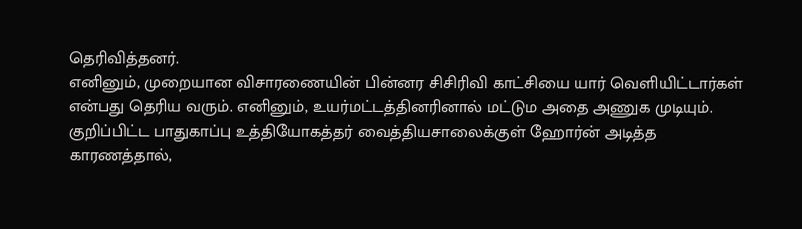தெரிவித்தனர்.
எனினும், முறையான விசாரணையின் பின்னர சிசிரிவி காட்சியை யார் வெளியிட்டார்கள் என்பது தெரிய வரும். எனினும், உயர்மட்டத்தினரினால் மட்டும அதை அணுக முடியும்.
குறிப்பிட்ட பாதுகாப்பு உத்தியோகத்தர் வைத்தியசாலைக்குள் ஹோர்ன் அடித்த காரணத்தால்,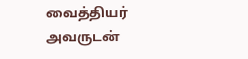வைத்தியர் அவருடன்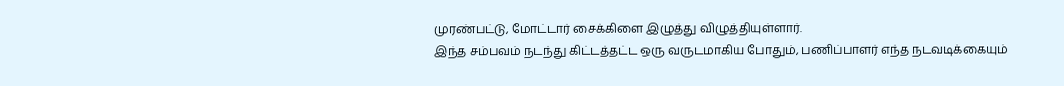முரண்பட்டு, மோட்டார் சைக்கிளை இழுத்து விழுத்தியுள்ளார்.
இந்த சம்பவம் நடந்து கிட்டத்தட்ட ஒரு வருடமாகிய போதும், பணிப்பாளர் எந்த நடவடிக்கையும்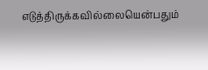எடுத்திருக்கவில்லையென்பதும்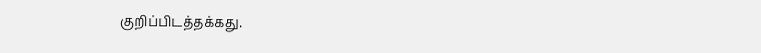குறிப்பிடத்தக்கது.